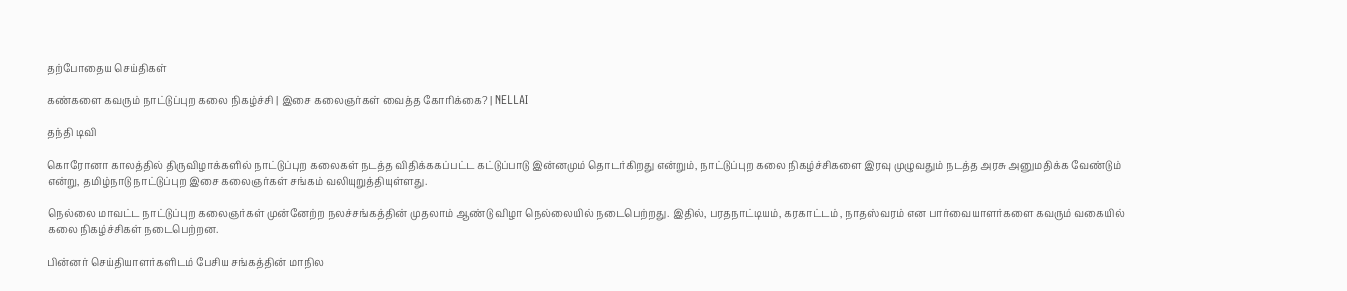தற்போதைய செய்திகள்

கண்களை கவரும் நாட்டுப்புற கலை நிகழ்ச்சி | இசை கலைஞர்கள் வைத்த கோரிக்கை? | NELLAI

தந்தி டிவி

கொரோனா காலத்தில் திருவிழாக்களில் நாட்டுப்புற கலைகள் நடத்த விதிக்ககப்பட்ட கட்டுப்பாடு இன்னமும் தொடர்கிறது என்றும், நாட்டுப்புற கலை நிகழ்ச்சிகளை இரவு முழுவதும் நடத்த அரசு அனுமதிக்க வேண்டும் என்று, தமிழ்நாடு நாட்டுப்புற இசை கலைஞர்கள் சங்கம் வலியுறுத்தியுள்ளது.

நெல்லை மாவட்ட நாட்டுப்புற கலைஞர்கள் முன்னேற்ற நலச்சங்கத்தின் முதலாம் ஆண்டு விழா நெல்லையில் நடைபெற்றது. இதில், பரதநாட்டியம், கரகாட்டம் , நாதஸ்வரம் என பார்வையாளர்களை கவரும் வகையில் கலை நிகழ்ச்சிகள் நடைபெற்றன.

பின்னர் செய்தியாளர்களிடம் பேசிய சங்கத்தின் மாநில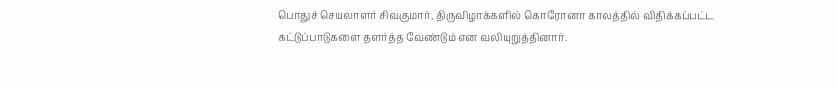பொதுச் செயலாளர் சிவகுமார், திருவிழாக்களில் கொரோனா காலத்தில் விதிக்கப்பட்ட கட்டுப்பாடுகளை தளர்த்த வேண்டும் என வலியுறுத்தினார்.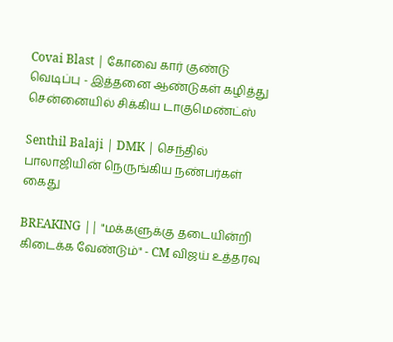Covai Blast | கோவை கார் குண்டு வெடிப்பு - இத்தனை ஆண்டுகள் கழித்து சென்னையில் சிக்கிய டாகுமெண்ட்ஸ்

Senthil Balaji | DMK | செந்தில் பாலாஜியின் நெருங்கிய நண்பர்கள் கைது

BREAKING || "மக்களுக்கு தடையின்றி கிடைக்க வேண்டும்" - CM விஜய் உத்தரவு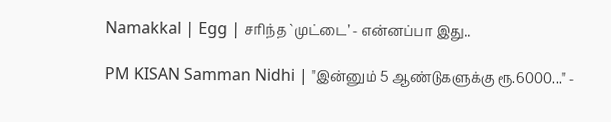Namakkal | Egg | சரிந்த `முட்டை’ - என்னப்பா இது..

PM KISAN Samman Nidhi | "இன்னும் 5 ஆண்டுகளுக்கு ரூ.6000..." -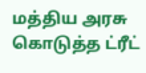மத்திய அரசு கொடுத்த ட்ரீட்